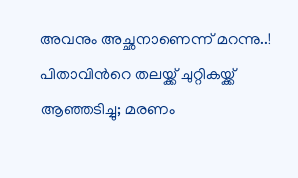അവനും അച്ഛനാണെന്ന് മറന്നു..! പിതാവിന്‍റെ തലയ്ക്ക് ചുറ്റികയ്ക്ക് ആഞ്ഞടിച്ചു; മരണം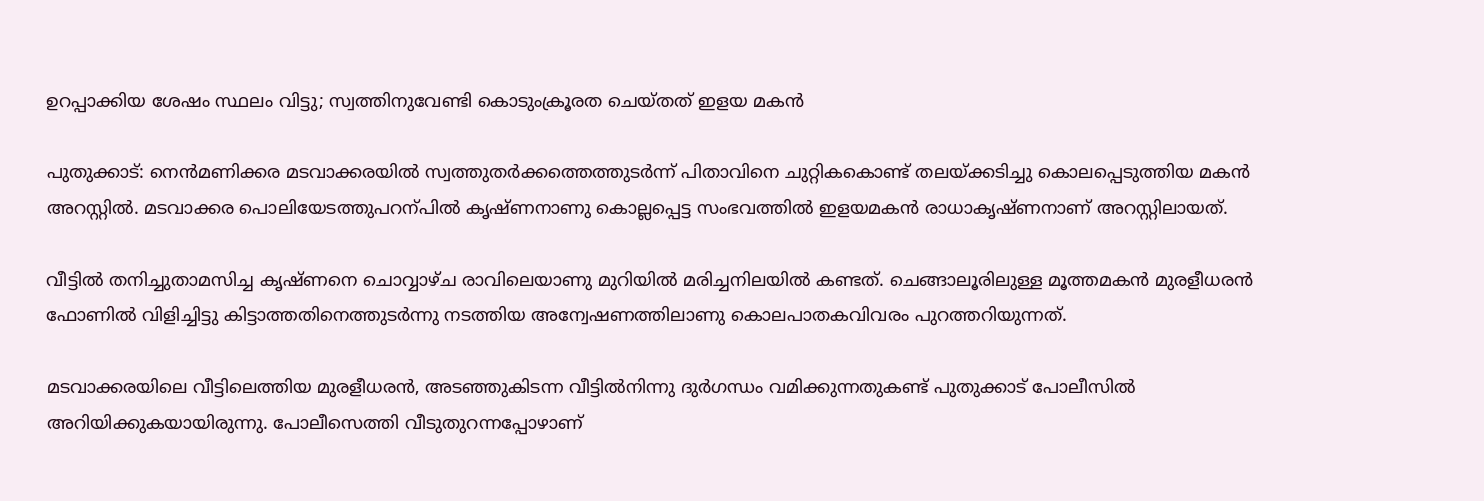ഉറപ്പാക്കിയ ശേഷം സ്ഥലം വിട്ടു; സ്വത്തിനുവേണ്ടി കൊടുംക്രൂരത ചെയ്തത് ഇളയ മകൻ

പുതുക്കാട്: നെൻമണിക്കര മടവാക്കരയിൽ സ്വത്തുതർക്കത്തെത്തുടർന്ന് പിതാവിനെ ചുറ്റികകൊണ്ട് തലയ്ക്കടിച്ചു കൊലപ്പെടുത്തിയ മകൻ അറസ്റ്റിൽ. മടവാക്കര പൊലിയേടത്തുപറന്പിൽ കൃഷ്ണനാണു കൊല്ലപ്പെട്ട സംഭവത്തിൽ ഇളയമകൻ രാധാകൃഷ്ണനാണ് അറസ്റ്റിലായത്.

വീട്ടിൽ തനിച്ചുതാമസിച്ച കൃഷ്ണനെ ചൊവ്വാഴ്ച രാവിലെയാണു മുറിയിൽ മരിച്ചനിലയിൽ കണ്ടത്. ചെങ്ങാലൂരിലുള്ള മൂത്തമകൻ മുരളീധരൻ ഫോണിൽ വിളിച്ചിട്ടു കിട്ടാത്തതിനെത്തുടർന്നു നടത്തിയ അന്വേഷണത്തിലാണു കൊലപാതകവിവരം പുറത്തറിയുന്നത്.

മടവാക്കരയിലെ വീട്ടിലെത്തിയ മുരളീധരൻ, അടഞ്ഞുകിടന്ന വീട്ടിൽനിന്നു ദുർഗന്ധം വമിക്കുന്നതുകണ്ട് പുതുക്കാട് പോലീസിൽ അറിയിക്കുകയായിരുന്നു. പോലീസെത്തി വീടുതുറന്നപ്പോഴാണ്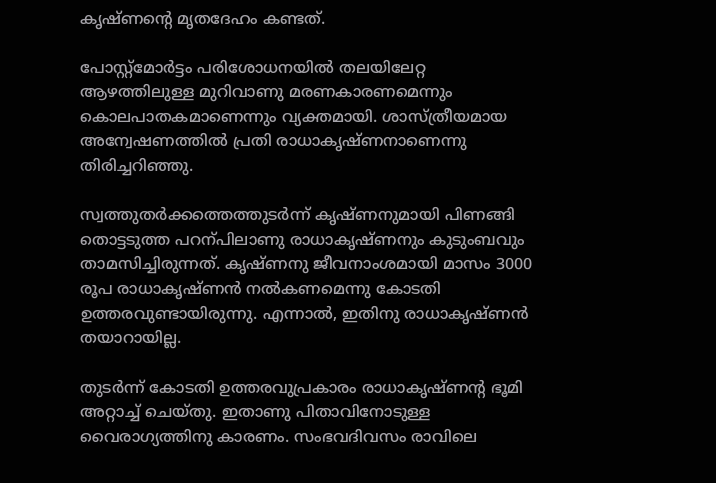കൃഷ്ണന്‍റെ മൃതദേഹം കണ്ടത്.

പോസ്റ്റ്മോർട്ടം പരിശോധനയിൽ തലയിലേറ്റ ആഴത്തിലുള്ള മുറിവാണു മരണകാരണമെന്നും കൊലപാതകമാണെന്നും വ്യക്തമായി. ശാസ്ത്രീയമായ അന്വേഷണത്തിൽ പ്രതി രാധാകൃഷ്ണനാണെന്നു തിരിച്ചറിഞ്ഞു.

സ്വത്തുതർക്കത്തെത്തുടർന്ന് കൃഷ്ണനുമായി പിണങ്ങി തൊട്ടടുത്ത പറന്പിലാണു രാധാകൃഷ്ണനും കുടുംബവും താമസിച്ചിരുന്നത്. കൃഷ്ണനു ജീവനാംശമായി മാസം 3000 രൂപ രാധാകൃഷ്ണൻ നൽകണമെന്നു കോടതി ഉത്തരവുണ്ടായിരുന്നു. എന്നാൽ, ഇതിനു രാധാകൃഷ്ണൻ തയാറായില്ല.

തുടർന്ന് കോടതി ഉത്തരവുപ്രകാരം രാധാകൃഷ്ണന്‍റ ഭൂമി അറ്റാച്ച് ചെയ്തു. ഇതാണു പിതാവിനോടുള്ള വൈരാഗ്യത്തിനു കാരണം. സംഭവദിവസം രാവിലെ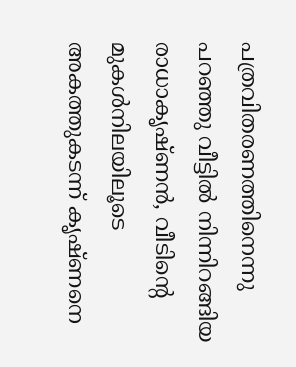പത്രവിതരണത്തിനെന്നു പറഞ്ഞു വീട്ടിൽ നിന്നിറങ്ങിയ രാധാകൃഷ്ണൻ, വീടിന്‍റെ മുകൾനിലയിലൂടെ അകത്തുകടന്ന് കൃഷ്ണനെ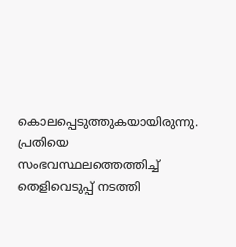കൊലപ്പെടുത്തുകയായിരുന്നു. പ്രതിയെ സംഭവസ്ഥലത്തെത്തിച്ച് തെളിവെടുപ്പ് നടത്തി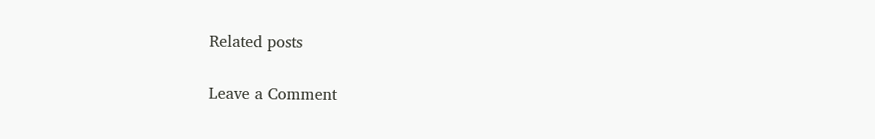Related posts

Leave a Comment